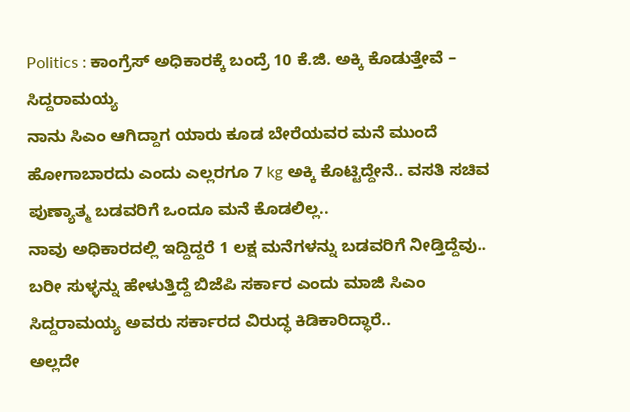Politics : ಕಾಂಗ್ರೆಸ್ ಅಧಿಕಾರಕ್ಕೆ ಬಂದ್ರೆ 10 ಕೆ.ಜಿ. ಅಕ್ಕಿ ಕೊಡುತ್ತೇವೆ – ಸಿದ್ದರಾಮಯ್ಯ
ನಾನು ಸಿಎಂ ಆಗಿದ್ದಾಗ ಯಾರು ಕೂಡ ಬೇರೆಯವರ ಮನೆ ಮುಂದೆ ಹೋಗಾಬಾರದು ಎಂದು ಎಲ್ಲರಗೂ 7 kg ಅಕ್ಕಿ ಕೊಟ್ಟಿದ್ದೇನೆ.. ವಸತಿ ಸಚಿವ ಪುಣ್ಯಾತ್ಮ ಬಡವರಿಗೆ ಒಂದೂ ಮನೆ ಕೊಡಲಿಲ್ಲ..
ನಾವು ಅಧಿಕಾರದಲ್ಲಿ ಇದ್ದಿದ್ದರೆ 1 ಲಕ್ಷ ಮನೆಗಳನ್ನು ಬಡವರಿಗೆ ನೀಡ್ತಿದ್ದೆವು.. ಬರೀ ಸುಳ್ಳನ್ನು ಹೇಳುತ್ತಿದ್ದೆ ಬಿಜೆಪಿ ಸರ್ಕಾರ ಎಂದು ಮಾಜಿ ಸಿಎಂ ಸಿದ್ದರಾಮಯ್ಯ ಅವರು ಸರ್ಕಾರದ ವಿರುದ್ಧ ಕಿಡಿಕಾರಿದ್ಧಾರೆ..
ಅಲ್ಲದೇ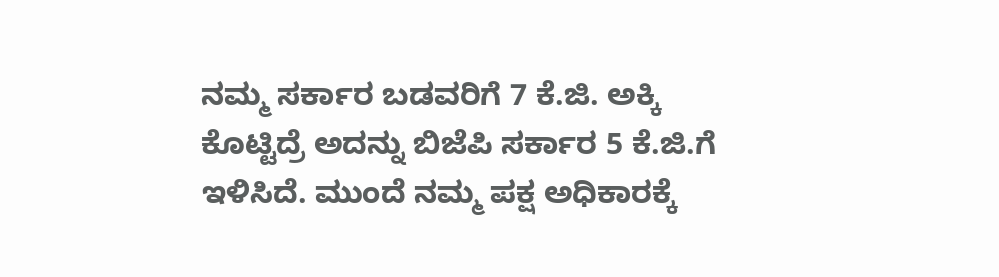ನಮ್ಮ ಸರ್ಕಾರ ಬಡವರಿಗೆ 7 ಕೆ.ಜಿ. ಅಕ್ಕಿ ಕೊಟ್ಟಿದ್ರೆ ಅದನ್ನು ಬಿಜೆಪಿ ಸರ್ಕಾರ 5 ಕೆ.ಜಿ.ಗೆ ಇಳಿಸಿದೆ. ಮುಂದೆ ನಮ್ಮ ಪಕ್ಷ ಅಧಿಕಾರಕ್ಕೆ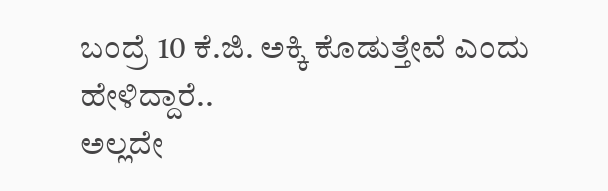ಬಂದ್ರೆ 10 ಕೆ.ಜಿ. ಅಕ್ಕಿ ಕೊಡುತ್ತೇವೆ ಎಂದು ಹೇಳಿದ್ದಾರೆ..
ಅಲ್ಲದೇ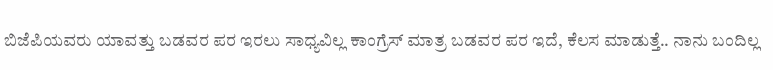ಬಿಜೆಪಿಯವರು ಯಾವತ್ತು ಬಡವರ ಪರ ಇರಲು ಸಾಧ್ಯವಿಲ್ಲ ಕಾಂಗ್ರೆಸ್ ಮಾತ್ರ ಬಡವರ ಪರ ಇದೆ, ಕೆಲಸ ಮಾಡುತ್ತೆ.. ನಾನು ಬಂದಿಲ್ಲ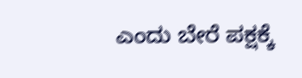ಎಂದು ಬೇರೆ ಪಕ್ಷಕ್ಕೆ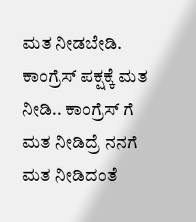ಮತ ನೀಡಬೇಡಿ. ಕಾಂಗ್ರೆಸ್ ಪಕ್ಷಕ್ಕೆ ಮತ ನೀಡಿ.. ಕಾಂಗ್ರೆಸ್ ಗೆ ಮತ ನೀಡಿದ್ರೆ ನನಗೆ ಮತ ನೀಡಿದಂತೆ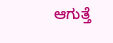ಆಗುತ್ತೆ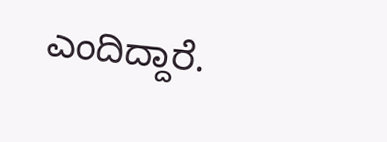ಎಂದಿದ್ದಾರೆ.